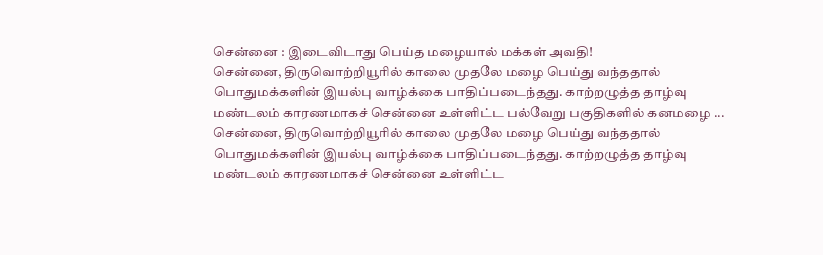சென்னை : இடைவிடாது பெய்த மழையால் மக்கள் அவதி!
சென்னை, திருவொற்றியூரில் காலை முதலே மழை பெய்து வந்ததால் பொதுமக்களின் இயல்பு வாழ்க்கை பாதிப்படைந்தது. காற்றழுத்த தாழ்வு மண்டலம் காரணமாகச் சென்னை உள்ளிட்ட பல்வேறு பகுதிகளில் கனமழை ...
சென்னை, திருவொற்றியூரில் காலை முதலே மழை பெய்து வந்ததால் பொதுமக்களின் இயல்பு வாழ்க்கை பாதிப்படைந்தது. காற்றழுத்த தாழ்வு மண்டலம் காரணமாகச் சென்னை உள்ளிட்ட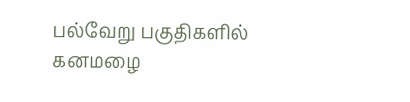பல்வேறு பகுதிகளில் கனமழை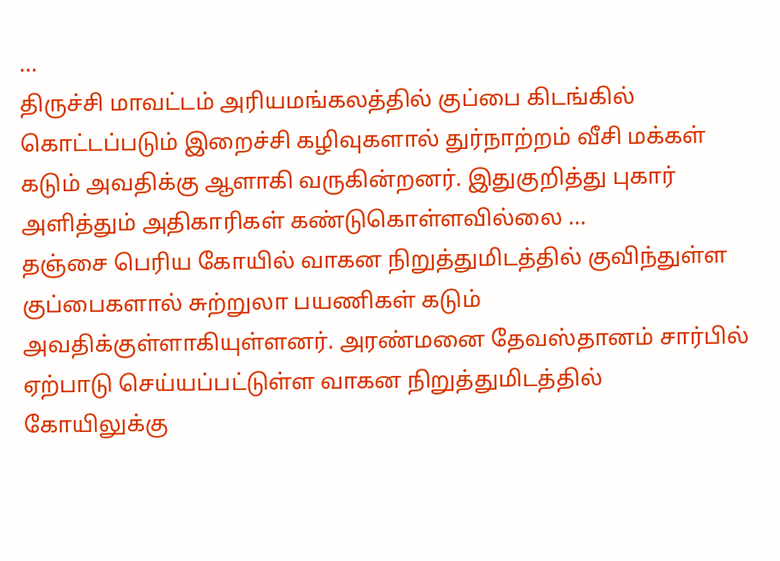...
திருச்சி மாவட்டம் அரியமங்கலத்தில் குப்பை கிடங்கில் கொட்டப்படும் இறைச்சி கழிவுகளால் துர்நாற்றம் வீசி மக்கள் கடும் அவதிக்கு ஆளாகி வருகின்றனர். இதுகுறித்து புகார் அளித்தும் அதிகாரிகள் கண்டுகொள்ளவில்லை ...
தஞ்சை பெரிய கோயில் வாகன நிறுத்துமிடத்தில் குவிந்துள்ள குப்பைகளால் சுற்றுலா பயணிகள் கடும் அவதிக்குள்ளாகியுள்ளனர். அரண்மனை தேவஸ்தானம் சார்பில் ஏற்பாடு செய்யப்பட்டுள்ள வாகன நிறுத்துமிடத்தில் கோயிலுக்கு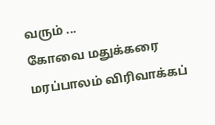வரும் ...
கோவை மதுக்கரை மரப்பாலம் விரிவாக்கப்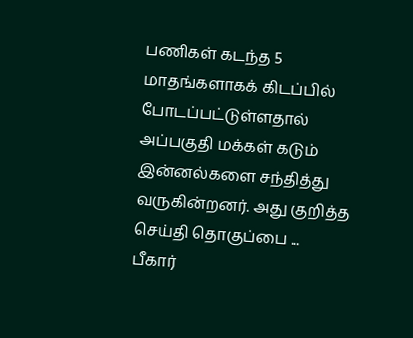பணிகள் கடந்த 5 மாதங்களாகக் கிடப்பில் போடப்பட்டுள்ளதால் அப்பகுதி மக்கள் கடும் இன்னல்களை சந்தித்து வருகின்றனர். அது குறித்த செய்தி தொகுப்பை ...
பீகார்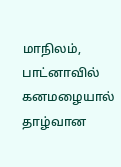மாநிலம், பாட்னாவில் கனமழையால் தாழ்வான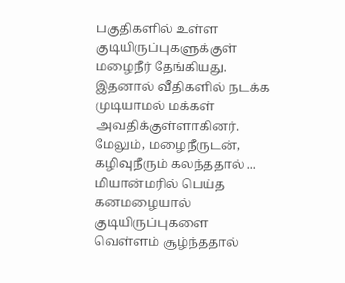பகுதிகளில் உள்ள குடியிருப்புகளுக்குள் மழைநீர் தேங்கியது. இதனால் வீதிகளில் நடக்க முடியாமல் மக்கள் அவதிக்குள்ளாகினர். மேலும், மழைநீருடன், கழிவுநீரும் கலந்ததால் ...
மியான்மரில் பெய்த கனமழையால் குடியிருப்புகளை வெள்ளம் சூழ்ந்ததால்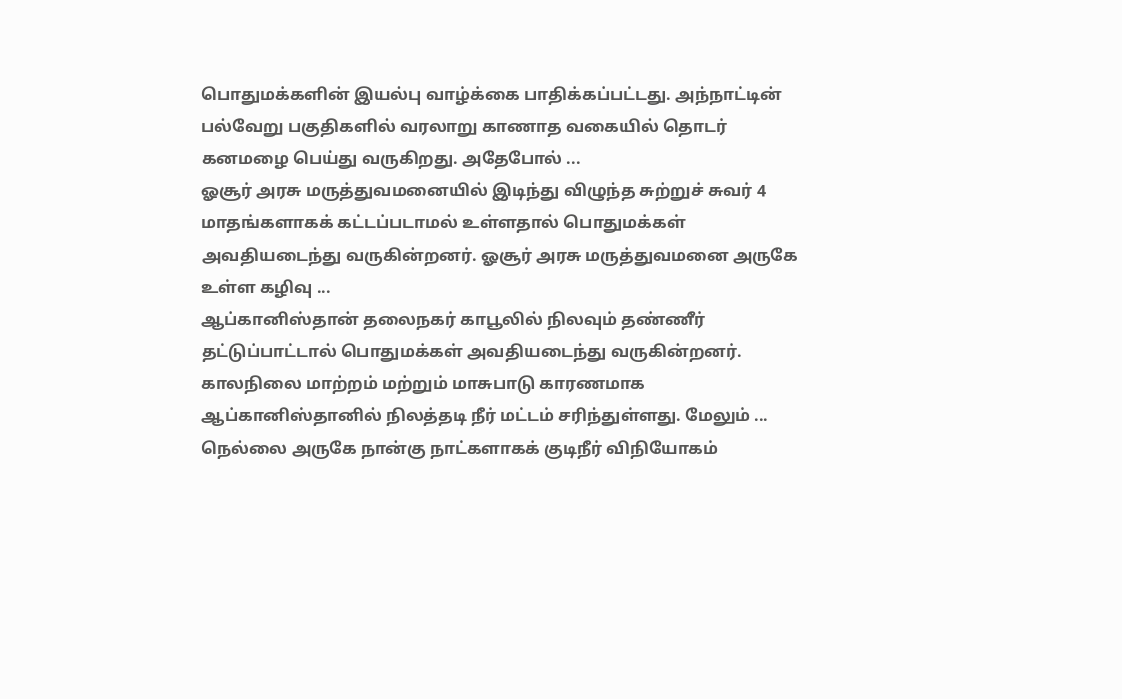பொதுமக்களின் இயல்பு வாழ்க்கை பாதிக்கப்பட்டது. அந்நாட்டின் பல்வேறு பகுதிகளில் வரலாறு காணாத வகையில் தொடர் கனமழை பெய்து வருகிறது. அதேபோல் ...
ஓசூர் அரசு மருத்துவமனையில் இடிந்து விழுந்த சுற்றுச் சுவர் 4 மாதங்களாகக் கட்டப்படாமல் உள்ளதால் பொதுமக்கள் அவதியடைந்து வருகின்றனர். ஓசூர் அரசு மருத்துவமனை அருகே உள்ள கழிவு ...
ஆப்கானிஸ்தான் தலைநகர் காபூலில் நிலவும் தண்ணீர் தட்டுப்பாட்டால் பொதுமக்கள் அவதியடைந்து வருகின்றனர். காலநிலை மாற்றம் மற்றும் மாசுபாடு காரணமாக ஆப்கானிஸ்தானில் நிலத்தடி நீர் மட்டம் சரிந்துள்ளது. மேலும் ...
நெல்லை அருகே நான்கு நாட்களாகக் குடிநீர் விநியோகம்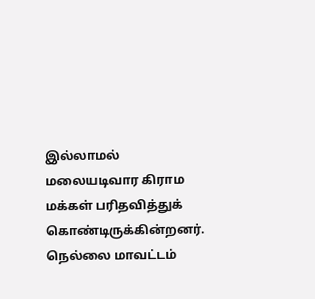இல்லாமல் மலையடிவார கிராம மக்கள் பரிதவித்துக் கொண்டிருக்கின்றனர். நெல்லை மாவட்டம்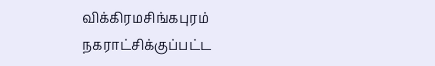விக்கிரமசிங்கபுரம் நகராட்சிக்குப்பட்ட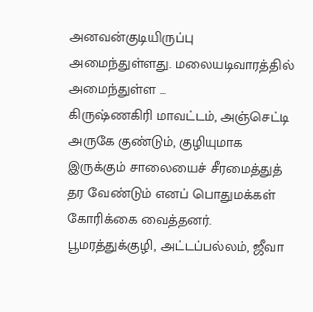அனவன்குடியிருப்பு அமைந்துள்ளது. மலையடிவாரத்தில் அமைந்துள்ள ...
கிருஷ்ணகிரி மாவட்டம், அஞ்செட்டி அருகே குண்டும், குழியுமாக இருக்கும் சாலையைச் சீரமைத்துத் தர வேண்டும் எனப் பொதுமக்கள் கோரிக்கை வைத்தனர். பூமரத்துக்குழி, அட்டப்பல்லம், ஜீவா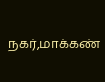நகர்,மாக்கண்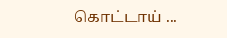கொட்டாய் ...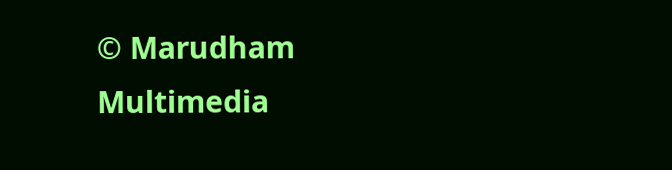© Marudham Multimedia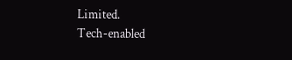Limited.
Tech-enabled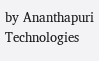by Ananthapuri Technologies